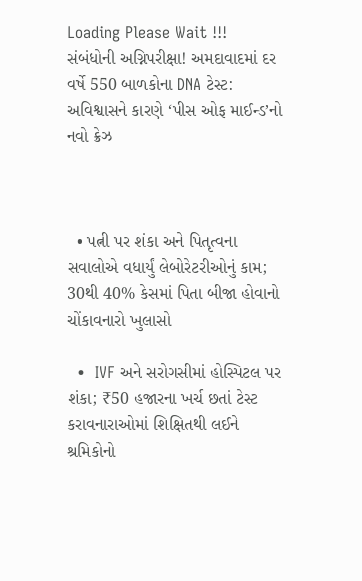Loading Please Wait !!!
સંબંધોની અગ્નિપરીક્ષા! અમદાવાદમાં દર વર્ષે 550 બાળકોના DNA ટેસ્ટ: અવિશ્વાસને કારણે ‘પીસ ઓફ માઈન્ડ’નો નવો ક્રેઝ



  • પત્ની પર શંકા અને પિતૃત્વના સવાલોએ વધાર્યું લેબોરેટરીઓનું કામ; 30થી 40% કેસમાં પિતા બીજા હોવાનો ચોંકાવનારો ખુલાસો

  •  IVF અને સરોગસીમાં હોસ્પિટલ પર શંકા; ₹50 હજારના ખર્ચ છતાં ટેસ્ટ કરાવનારાઓમાં શિક્ષિતથી લઈને શ્રમિકોનો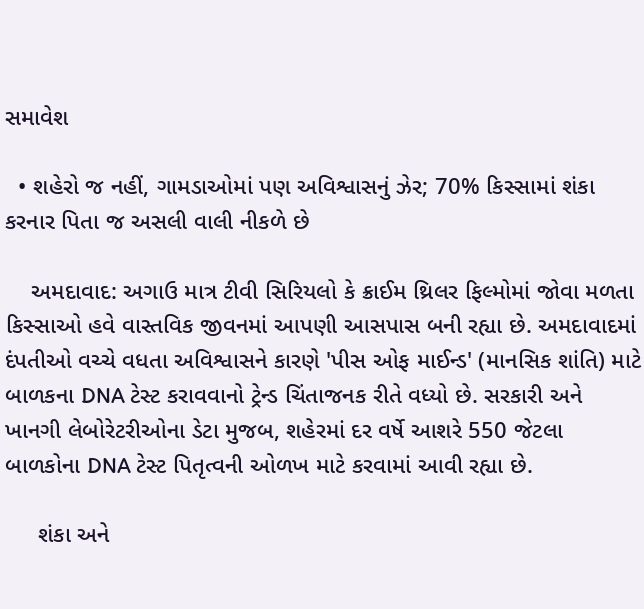સમાવેશ

  • શહેરો જ નહીં, ગામડાઓમાં પણ અવિશ્વાસનું ઝેર; 70% કિસ્સામાં શંકા કરનાર પિતા જ અસલી વાલી નીકળે છે

    અમદાવાદ: અગાઉ માત્ર ટીવી સિરિયલો કે ક્રાઈમ થ્રિલર ફિલ્મોમાં જોવા મળતા કિસ્સાઓ હવે વાસ્તવિક જીવનમાં આપણી આસપાસ બની રહ્યા છે. અમદાવાદમાં દંપતીઓ વચ્ચે વધતા અવિશ્વાસને કારણે 'પીસ ઓફ માઈન્ડ' (માનસિક શાંતિ) માટે બાળકના DNA ટેસ્ટ કરાવવાનો ટ્રેન્ડ ચિંતાજનક રીતે વધ્યો છે. સરકારી અને ખાનગી લેબોરેટરીઓના ડેટા મુજબ, શહેરમાં દર વર્ષે આશરે 550 જેટલા બાળકોના DNA ટેસ્ટ પિતૃત્વની ઓળખ માટે કરવામાં આવી રહ્યા છે.

     શંકા અને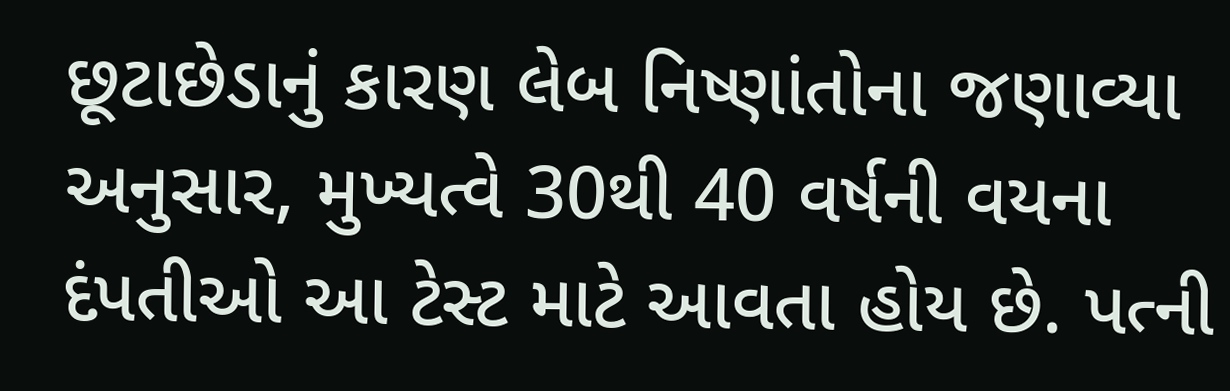છૂટાછેડાનું કારણ લેબ નિષ્ણાંતોના જણાવ્યા અનુસાર, મુખ્યત્વે 30થી 40 વર્ષની વયના દંપતીઓ આ ટેસ્ટ માટે આવતા હોય છે. પત્ની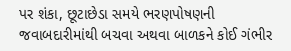પર શંકા, છૂટાછેડા સમયે ભરણપોષણની જવાબદારીમાંથી બચવા અથવા બાળકને કોઈ ગંભીર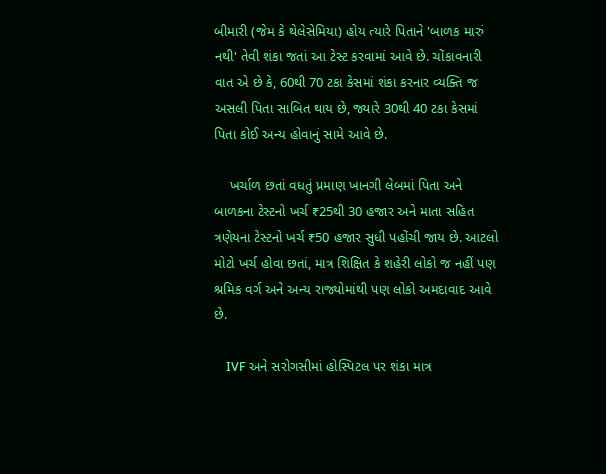બીમારી (જેમ કે થેલેસેમિયા) હોય ત્યારે પિતાને 'બાળક મારું નથી' તેવી શંકા જતાં આ ટેસ્ટ કરવામાં આવે છે. ચોંકાવનારી વાત એ છે કે, 60થી 70 ટકા કેસમાં શંકા કરનાર વ્યક્તિ જ અસલી પિતા સાબિત થાય છે, જ્યારે 30થી 40 ટકા કેસમાં પિતા કોઈ અન્ય હોવાનું સામે આવે છે.

    ખર્ચાળ છતાં વધતું પ્રમાણ ખાનગી લેબમાં પિતા અને બાળકના ટેસ્ટનો ખર્ચ ₹25થી 30 હજાર અને માતા સહિત ત્રણેયના ટેસ્ટનો ખર્ચ ₹50 હજાર સુધી પહોંચી જાય છે. આટલો મોટો ખર્ચ હોવા છતાં, માત્ર શિક્ષિત કે શહેરી લોકો જ નહીં પણ શ્રમિક વર્ગ અને અન્ય રાજ્યોમાંથી પણ લોકો અમદાવાદ આવે છે.

    IVF અને સરોગસીમાં હોસ્પિટલ પર શંકા માત્ર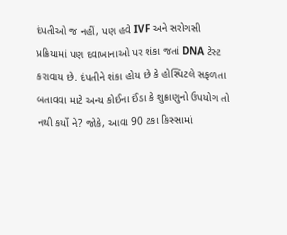દંપતીઓ જ નહીં, પણ હવે IVF અને સરોગસી પ્રક્રિયામાં પણ દવાખાનાઓ પર શંકા જતાં DNA ટેસ્ટ કરાવાય છે. દંપતીને શંકા હોય છે કે હોસ્પિટલે સફળતા બતાવવા માટે અન્ય કોઈના ઈંડા કે શુક્રાણુનો ઉપયોગ તો નથી કર્યો ને? જોકે, આવા 90 ટકા કિસ્સામાં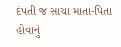દંપતી જ સાચા માતા-પિતા હોવાનું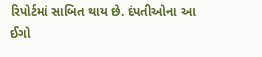રિપોર્ટમાં સાબિત થાય છે. દંપતીઓના આ ઈગો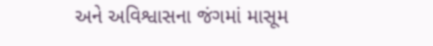અને અવિશ્વાસના જંગમાં માસૂમ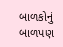બાળકોનું બાળપણ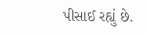પીસાઈ રહ્યું છે.